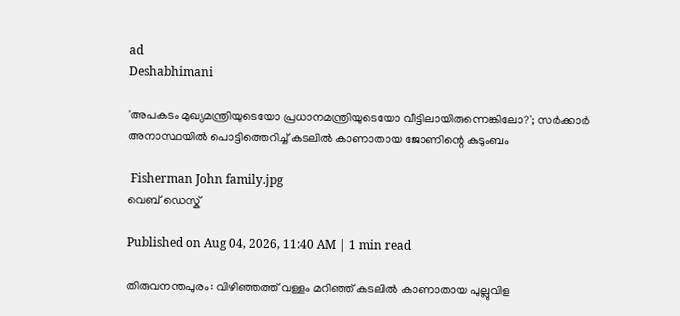ad
Deshabhimani

'അപകടം മുഖ്യമന്ത്രിയുടെയോ പ്രധാനമന്ത്രിയുടെയോ വീട്ടിലായിരുന്നെങ്കിലോ?'; സർക്കാർ അനാസ്ഥയിൽ പൊട്ടിത്തെറിച്ച് കടലിൽ കാണാതായ ജോണിന്റെ കുടുംബം

 Fisherman John family.jpg
വെബ് ഡെസ്ക്

Published on Aug 04, 2026, 11:40 AM | 1 min read

തിരുവനന്തപുരം: വിഴിഞ്ഞത്ത് വള്ളം മറിഞ്ഞ് കടലിൽ കാണാതായ പുല്ലുവിള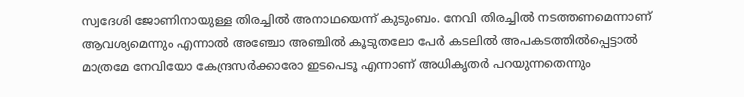സ്വദേശി ജോണിനായുള്ള തിരച്ചിൽ അനാഥയെന്ന് കുടുംബം. നേവി തിരച്ചിൽ നടത്തണമെന്നാണ് ആവശ്യമെന്നും എന്നാൽ അഞ്ചോ അഞ്ചിൽ കൂടുതലോ പേർ കടലിൽ അപകടത്തിൽപ്പെട്ടാൽ മാത്രമേ നേവിയോ കേന്ദ്രസർക്കാരോ ഇടപെടൂ എന്നാണ് അധികൃതർ പറയുന്നതെന്നും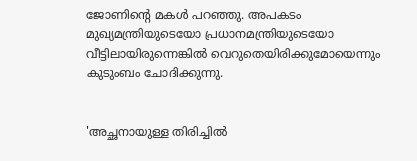ജോണിന്റെ മകൾ പറഞ്ഞു. അപകടം മുഖ്യമന്ത്രിയുടെയോ പ്രധാനമന്ത്രിയുടെയോ വീട്ടിലായിരുന്നെങ്കിൽ വെറുതെയിരിക്കുമോയെന്നും കുടുംബം ചോദിക്കുന്നു.


'അച്ഛനായുള്ള തിരിച്ചിൽ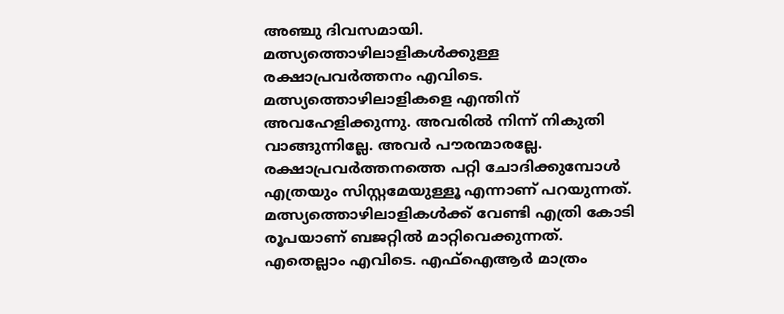അഞ്ചു ദിവസമായി. മത്സ്യത്തൊഴിലാളികൾക്കുള്ള രക്ഷാപ്രവർത്തനം എവിടെ. മത്സ്യത്തൊഴിലാളികളെ എന്തിന് അവഹേളിക്കുന്നു. അവരിൽ നിന്ന് നികുതി വാങ്ങുന്നില്ലേ. അവർ പൗരന്മാരല്ലേ. രക്ഷാപ്രവർത്തനത്തെ പറ്റി ചോദിക്കുമ്പോൾ എത്രയും സിസ്റ്റമേയുള്ളൂ എന്നാണ് പറയുന്നത്. മത്സ്യത്തൊഴിലാളികൾക്ക് വേണ്ടി എത്രി കോടി രൂപയാണ് ബജറ്റിൽ മാറ്റിവെക്കുന്നത്. എതെല്ലാം എവിടെ. എഫ്ഐആർ മാത്രം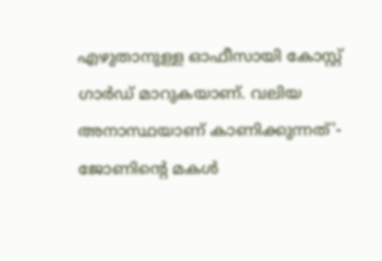എഴുതാനുള്ള ഓഫീസായി കോസ്റ്റ് ഗാർഡ് മാറുകയാണ്. വലിയ അനാസ്ഥയാണ് കാണിക്കുന്നത്'- ജോണിന്റെ മകൾ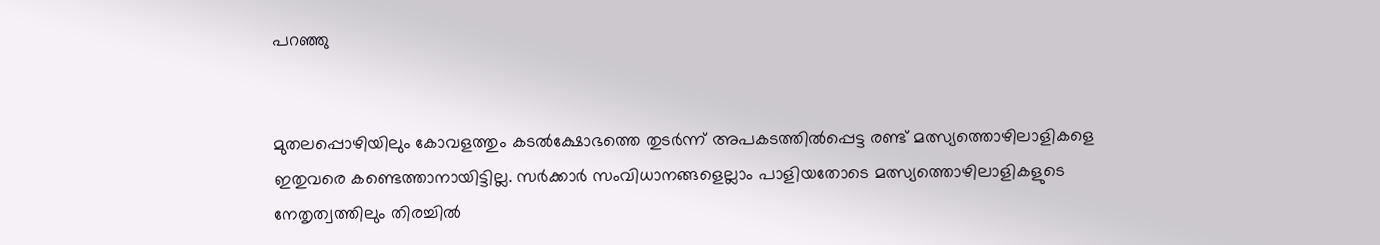പറഞ്ഞു


മുതലപ്പൊഴിയിലും കോവളത്തും കടൽക്ഷോഭത്തെ തുടർന്ന് അപകടത്തിൽപ്പെട്ട രണ്ട്‌ മത്സ്യത്തൊഴിലാളികളെ ഇതുവരെ കണ്ടെത്താനായിട്ടില്ല. സർക്കാർ സംവിധാനങ്ങളെല്ലാം പാളിയതോടെ മത്സ്യത്തൊഴിലാളികളുടെ നേതൃത്വത്തിലും തിരച്ചിൽ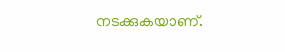നടക്കുകയാണ്.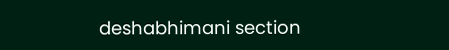deshabhimani section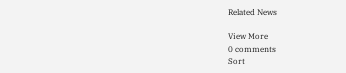Related News

View More
0 comments
Sort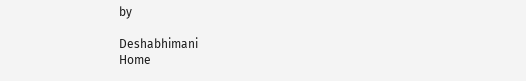by

Deshabhimani
Home